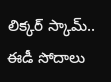లిక్కర్ స్కామ్.. ఈడీ సోదాలు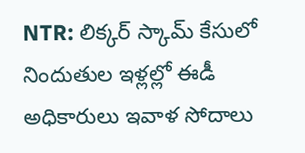NTR: లిక్కర్ స్కామ్ కేసులో నిందుతుల ఇళ్లల్లో ఈడీ అధికారులు ఇవాళ సోదాలు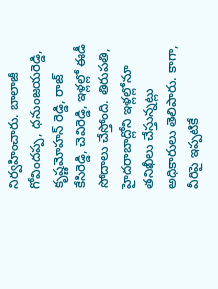నిర్వహించారు. బాలాజీ గోవిందప్ప, ధనుంజయరెడ్డి, కృష్ణమోహన్ రెడ్డి, రాజ్ కేసిరెడ్డి, చెవిరెడ్డి, ఇళ్లల్లో ఈడీ సోదాలు చేస్తోంది. తిరుపతి, హైదరాబాద్లోని ఇళ్లల్లోనూ తనిఖీలు చేస్తున్నట్లు అధికారులు తెలిపారు. కాగా, వీరిపై ఇప్పటికే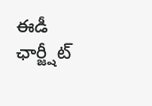ఈడీ ఛార్జ్షీట్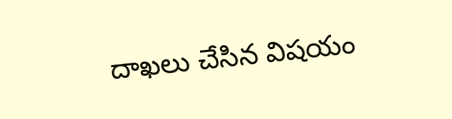దాఖలు చేసిన విషయం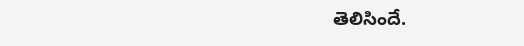తెలిసిందే.